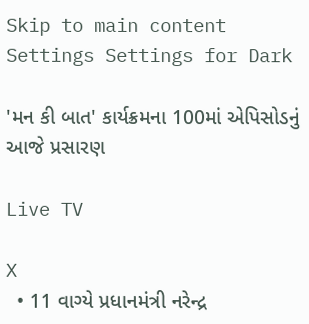Skip to main content
Settings Settings for Dark

'મન કી બાત' કાર્યક્રમના 100માં એપિસોડનું આજે પ્રસારણ

Live TV

X
  • 11 વાગ્યે પ્રધાનમંત્રી નરેન્દ્ર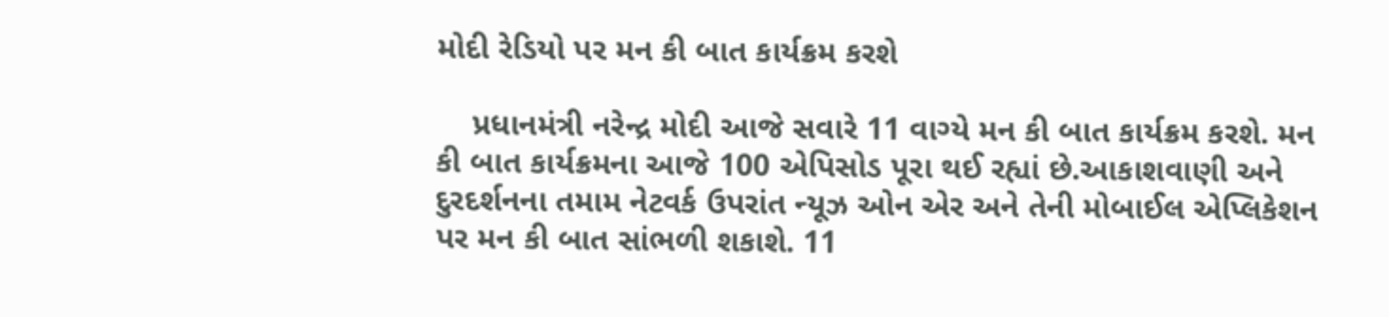મોદી રેડિયો પર મન કી બાત કાર્યક્રમ કરશે

    પ્રધાનમંત્રી નરેન્દ્ર મોદી આજે સવારે 11 વાગ્યે મન કી બાત કાર્યક્રમ કરશે. મન કી બાત કાર્યક્રમના આજે 100 એપિસોડ પૂરા થઈ રહ્યાં છે.આકાશવાણી અને દુરદર્શનના તમામ નેટવર્ક ઉપરાંત ન્યૂઝ ઓન એર અને તેની મોબાઈલ એપ્લિકેશન પર મન કી બાત સાંભળી શકાશે. 11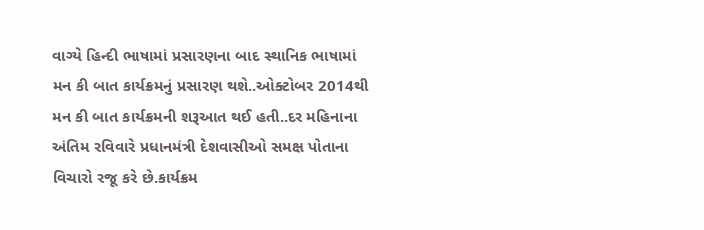વાગ્યે હિન્દી ભાષામાં પ્રસારણના બાદ સ્થાનિક ભાષામાં મન કી બાત કાર્યક્રમનું પ્રસારણ થશે..ઓક્ટોબર 2014થી મન કી બાત કાર્યક્રમની શરૂઆત થઈ હતી..દર મહિનાના અંતિમ રવિવારે પ્રધાનમંત્રી દેશવાસીઓ સમક્ષ પોતાના વિચારો રજૂ કરે છે.કાર્યક્રમ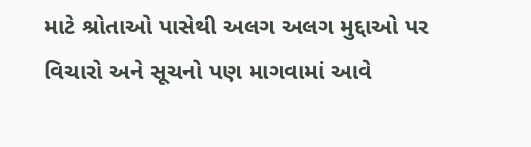માટે શ્રોતાઓ પાસેથી અલગ અલગ મુદ્દાઓ પર વિચારો અને સૂચનો પણ માગવામાં આવે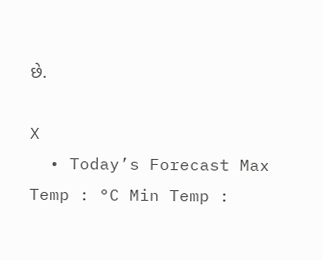છે.

X
  • Today’s Forecast Max Temp : °C Min Temp :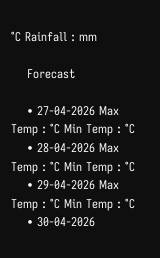°C Rainfall : mm

    Forecast

    • 27-04-2026 Max Temp : °C Min Temp : °C
    • 28-04-2026 Max Temp : °C Min Temp : °C
    • 29-04-2026 Max Temp : °C Min Temp : °C
    • 30-04-2026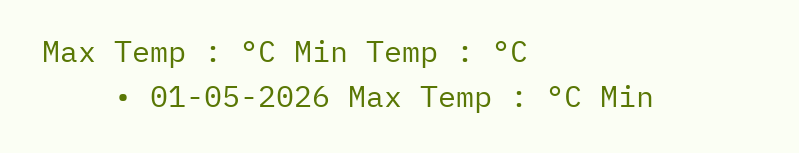Max Temp : °C Min Temp : °C
    • 01-05-2026 Max Temp : °C Min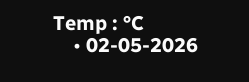Temp : °C
    • 02-05-2026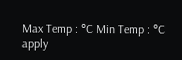Max Temp : °C Min Temp : °C
apply